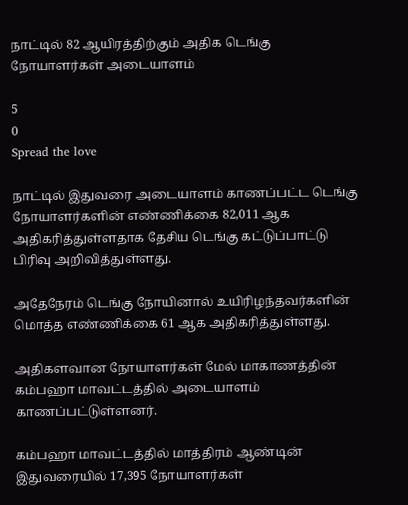நாட்டில் 82 ஆயிரத்திற்கும் அதிக டெங்கு நோயாளர்கள் அடையாளம்

5
0
Spread the love

நாட்டில் இதுவரை அடையாளம் காணப்பட்ட டெங்கு நோயாளர்களின் எண்ணிக்கை 82,011 ஆக அதிகரித்துள்ளதாக தேசிய டெங்கு கட்டுப்பாட்டு பிரிவு அறிவித்துள்ளது.

அதேநேரம் டெங்கு நோயினால் உயிரிழந்தவர்களின் மொத்த எண்ணிக்கை 61 ஆக அதிகரித்துள்ளது.

அதிகளவான நோயாளர்கள் மேல் மாகாணத்தின் கம்பஹா மாவட்டத்தில் அடையாளம் காணப்பட்டுள்ளனர்.

கம்பஹா மாவட்டத்தில் மாத்திரம் ஆண்டின் இதுவரையில் 17,395 நோயாளர்கள்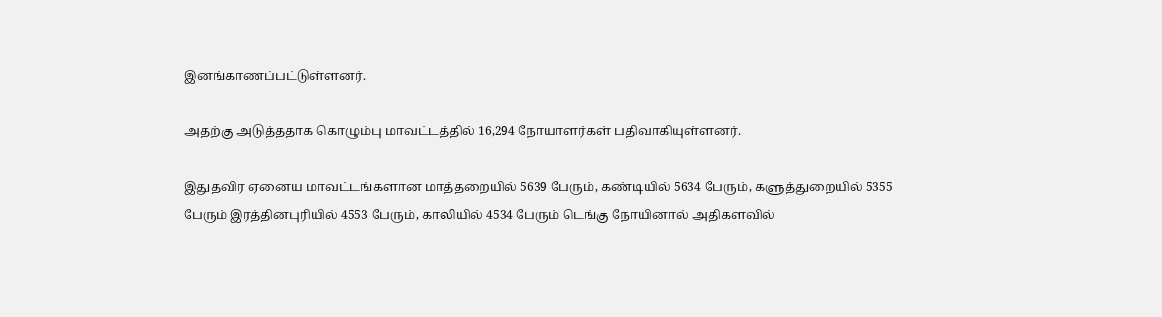இனங்காணப்பட்டுள்ளனர்.

அதற்கு அடுத்ததாக கொழும்பு மாவட்டத்தில் 16,294 நோயாளர்கள் பதிவாகியுள்ளனர்.

இதுதவிர ஏனைய மாவட்டங்களான மாத்தறையில் 5639 பேரும், கண்டியில் 5634 பேரும், களுத்துறையில் 5355 பேரும் இரத்தினபுரியில் 4553 பேரும், காலியில் 4534 பேரும் டெங்கு நோயினால் அதிகளவில்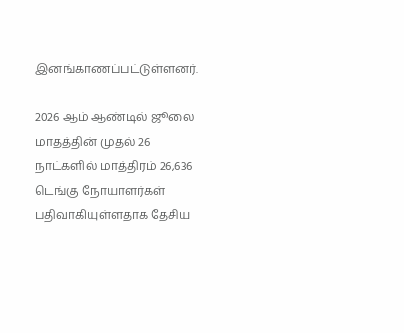இனங்காணப்பட்டுள்ளனர்.

2026 ஆம் ஆண்டில் ஜூலை மாதத்தின் முதல் 26 நாட்களில் மாத்திரம் 26,636 டெங்கு நோயாளர்கள் பதிவாகியுள்ளதாக தேசிய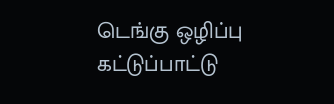டெங்கு ஒழிப்பு கட்டுப்பாட்டு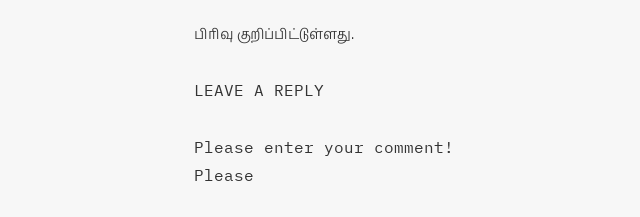பிரிவு குறிப்பிட்டுள்ளது.

LEAVE A REPLY

Please enter your comment!
Please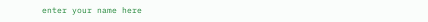enter your name here